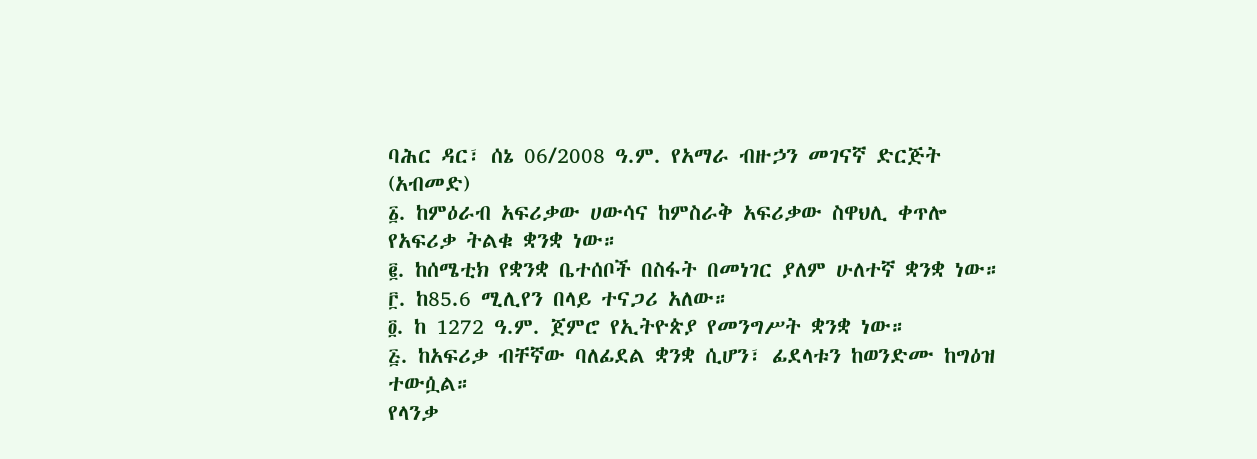ባሕር ዳር፣ ሰኔ 06/2008 ዓ.ም. የአማራ ብዙኃን መገናኛ ድርጅት (አብመድ)
፩. ከምዕራብ አፍሪቃው ሀውሳና ከምስራቅ አፍሪቃው ስዋህሊ ቀጥሎ የአፍሪቃ ትልቁ ቋንቋ ነው።
፪. ከሰሜቲክ የቋንቋ ቤተሰቦች በስፋት በመነገር ያለም ሁለተኛ ቋንቋ ነው።
፫. ከ85.6 ሚሊየን በላይ ተናጋሪ አለው።
፬. ከ 1272 ዓ.ም. ጀምሮ የኢትዮጵያ የመንግሥት ቋንቋ ነው።
፭. ከአፍሪቃ ብቸኛው ባለፊደል ቋንቋ ሲሆን፣ ፊደላቱን ከወንድሙ ከግዕዝ ተውሷል።
የላንቃ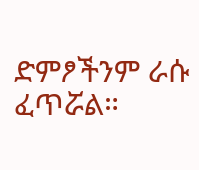ድምፆችንም ራሱ ፈጥሯል።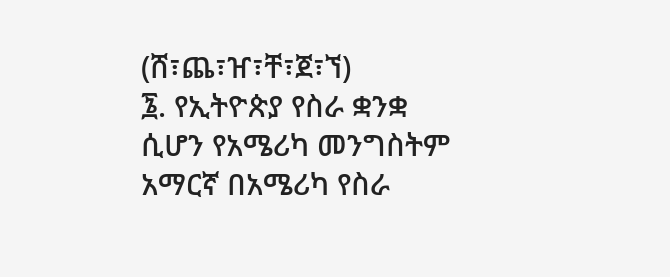(ሸ፣ጨ፣ዠ፣ቸ፣ጀ፣ኘ)
፮. የኢትዮጵያ የስራ ቋንቋ ሲሆን የአሜሪካ መንግስትም አማርኛ በአሜሪካ የስራ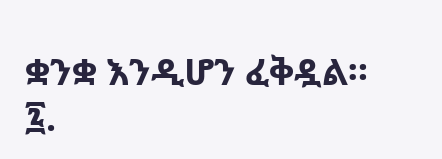ቋንቋ እንዲሆን ፈቅዷል።
፯.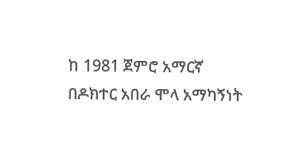ከ 1981 ጀምሮ አማርኛ በዶክተር አበራ ሞላ አማካኝነት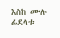እስከ ሙሉ ፊደላቱ